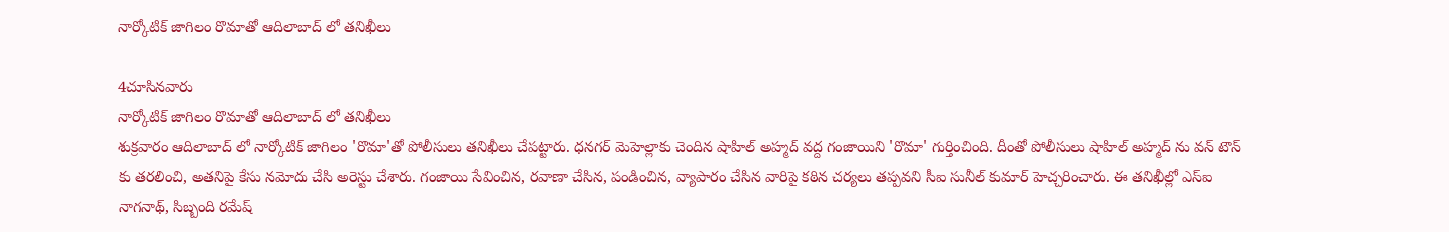నార్కోటిక్ జాగిలం రొమాతో ఆదిలాబాద్ లో తనిఖీలు

4చూసినవారు
నార్కోటిక్ జాగిలం రొమాతో ఆదిలాబాద్ లో తనిఖీలు
శుక్రవారం ఆదిలాబాద్ లో నార్కోటిక్ జాగిలం 'రొమా'తో పోలీసులు తనిఖీలు చేపట్టారు. ధనగర్ మెహెల్లాకు చెందిన షాహిల్ అహ్మద్ వద్ద గంజాయిని 'రొమా' గుర్తించింది. దీంతో పోలీసులు షాహిల్ అహ్మద్ ను వన్ టౌన్ కు తరలించి, అతనిపై కేసు నమోదు చేసి అరెస్టు చేశారు. గంజాయి సేవించిన, రవాణా చేసిన, పండించిన, వ్యాపారం చేసిన వారిపై కఠిన చర్యలు తప్పవని సీఐ సునీల్ కుమార్ హెచ్చరించారు. ఈ తనిఖీల్లో ఎస్ఐ నాగనాథ్, సిబ్బంది రమేష్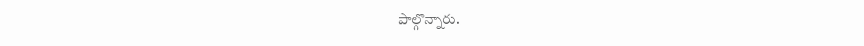పాల్గొన్నారు.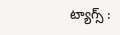ట్యాగ్స్ :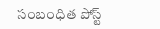సంబంధిత పోస్ట్